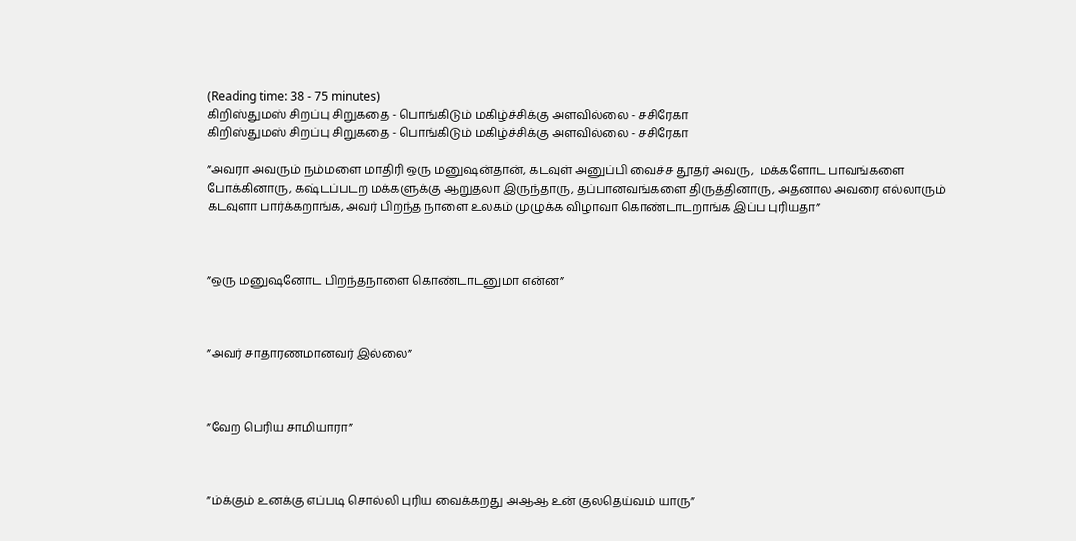(Reading time: 38 - 75 minutes)
கிறிஸ்துமஸ் சிறப்பு சிறுகதை - பொங்கிடும் மகிழ்ச்சிக்கு அளவில்லை - சசிரேகா
கிறிஸ்துமஸ் சிறப்பு சிறுகதை - பொங்கிடும் மகிழ்ச்சிக்கு அளவில்லை - சசிரேகா

”அவரா அவரும் நம்மளை மாதிரி ஒரு மனுஷன்தான், கடவுள் அனுப்பி வைச்ச தூதர் அவரு,  மக்களோட பாவங்களை போக்கினாரு, கஷ்டப்படற மக்களுக்கு ஆறுதலா இருந்தாரு, தப்பானவங்களை திருத்தினாரு, அதனால அவரை எல்லாரும் கடவுளா பார்க்கறாங்க, அவர் பிறந்த நாளை உலகம் முழுக்க விழாவா கொண்டாடறாங்க இப்ப புரியதா”



”ஒரு மனுஷனோட பிறந்தநாளை கொண்டாடனுமா என்ன”



”அவர் சாதாரணமானவர் இல்லை”



”வேற பெரிய சாமியாரா”



”ம்க்கும் உனக்கு எப்படி சொல்லி புரிய வைக்கறது அஆஆ உன் குலதெய்வம் யாரு”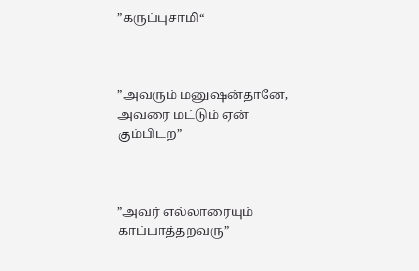”கருப்புசாமி“



”அவரும் மனுஷன்தானே, அவரை மட்டும் ஏன் கும்பிடற”



”அவர் எல்லாரையும் காப்பாத்தறவரு”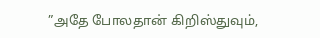”அதே போலதான் கிறிஸ்துவும்,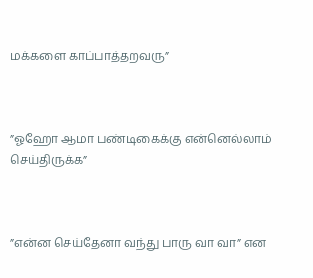மக்களை காப்பாத்தறவரு”



”ஓஹோ ஆமா பண்டிகைக்கு என்னெல்லாம் செய்திருக்க”



”என்ன செய்தேனா வந்து பாரு வா வா” என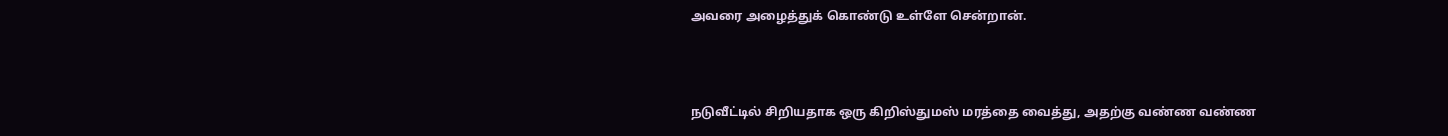அவரை அழைத்துக் கொண்டு உள்ளே சென்றான்.



நடுவீட்டில் சிறியதாக ஒரு கிறிஸ்துமஸ் மரத்தை வைத்து, அதற்கு வண்ண வண்ண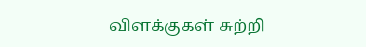விளக்குகள் சுற்றி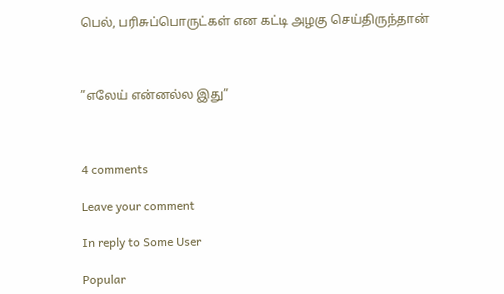பெல், பரிசுப்பொருட்கள் என கட்டி அழகு செய்திருந்தான்



”எலேய் என்னல்ல இது”



4 comments

Leave your comment

In reply to Some User

Popular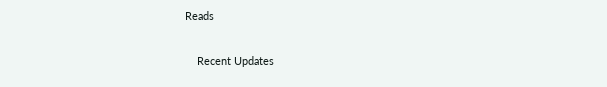Reads

    Recent Updates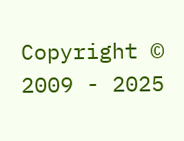Copyright © 2009 - 2025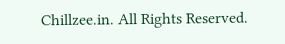Chillzee.in. All Rights Reserved.